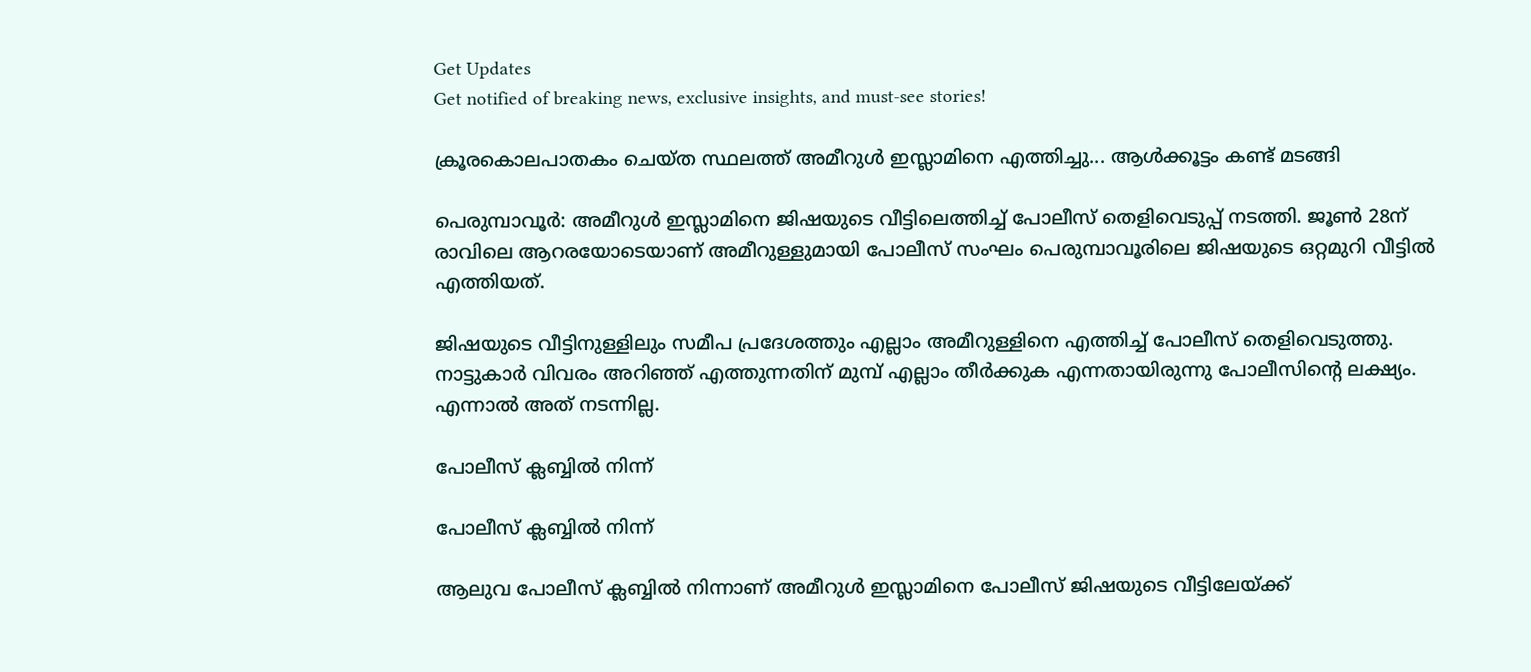Get Updates
Get notified of breaking news, exclusive insights, and must-see stories!

ക്രൂരകൊലപാതകം ചെയ്ത സ്ഥലത്ത് അമീറുള്‍ ഇസ്ലാമിനെ എത്തിച്ചു... ആള്‍ക്കൂട്ടം കണ്ട് മടങ്ങി

പെരുമ്പാവൂര്‍: അമീറുള്‍ ഇസ്ലാമിനെ ജിഷയുടെ വീട്ടിലെത്തിച്ച് പോലീസ് തെളിവെടുപ്പ് നടത്തി. ജൂണ്‍ 28ന് രാവിലെ ആറരയോടെയാണ് അമീറുള്ളുമായി പോലീസ് സംഘം പെരുമ്പാവൂരിലെ ജിഷയുടെ ഒറ്റമുറി വീട്ടില്‍ എത്തിയത്.

ജിഷയുടെ വീട്ടിനുള്ളിലും സമീപ പ്രദേശത്തും എല്ലാം അമീറുള്ളിനെ എത്തിച്ച് പോലീസ് തെളിവെടുത്തു. നാട്ടുകാര്‍ വിവരം അറിഞ്ഞ് എത്തുന്നതിന് മുമ്പ് എല്ലാം തീര്‍ക്കുക എന്നതായിരുന്നു പോലീസിന്റെ ലക്ഷ്യം. എന്നാല്‍ അത് നടന്നില്ല.

പോലീസ് ക്ലബ്ബില്‍ നിന്ന്

പോലീസ് ക്ലബ്ബില്‍ നിന്ന്

ആലുവ പോലീസ് ക്ലബ്ബില്‍ നിന്നാണ് അമീറുള്‍ ഇസ്ലാമിനെ പോലീസ് ജിഷയുടെ വീട്ടിലേയ്ക്ക്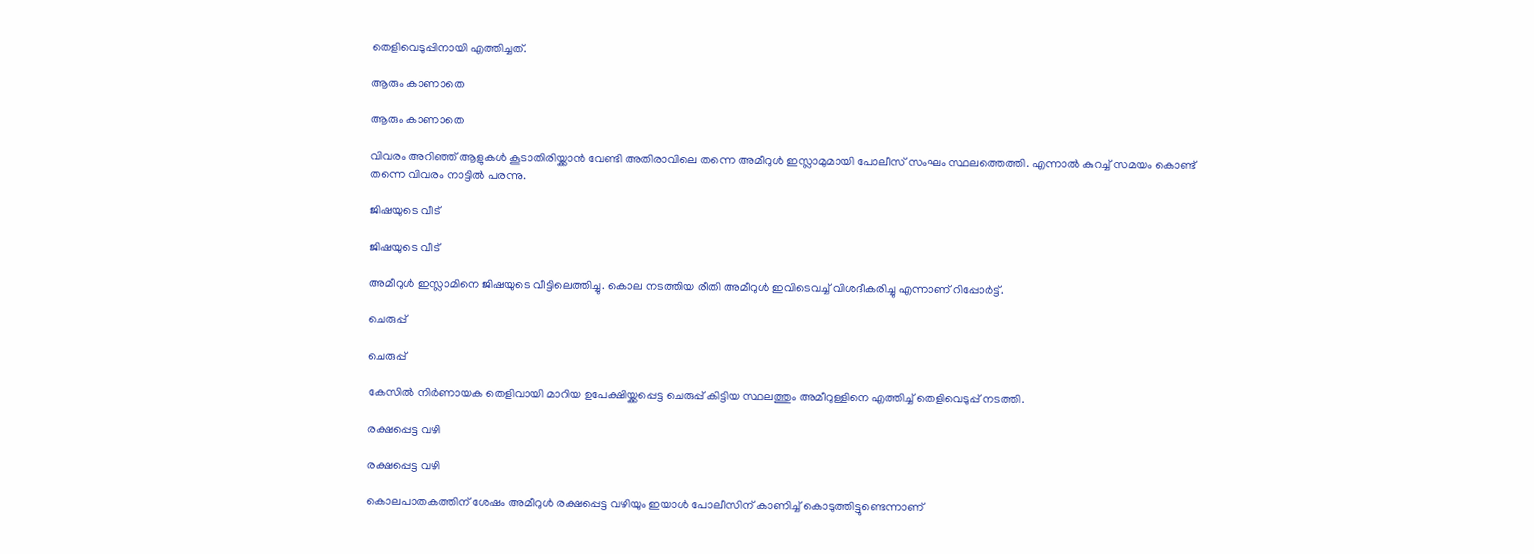തെളിവെടുപ്പിനായി എത്തിച്ചത്.

ആരും കാണാതെ

ആരും കാണാതെ

വിവരം അറിഞ്ഞ് ആളുകള്‍ കൂടാതിരിയ്ക്കാന്‍ വേണ്ടി അതിരാവിലെ തന്നെ അമീറുള്‍ ഇസ്ലാമുമായി പോലീസ് സംഘം സ്ഥലത്തെത്തി. എന്നാല്‍ കുറച്ച് സമയം കൊണ്ട് തന്നെ വിവരം നാട്ടില്‍ പരന്നു.

ജിഷയുടെ വീട്

ജിഷയുടെ വീട്

അമീറുള്‍ ഇസ്ലാമിനെ ജിഷയുടെ വീട്ടിലെത്തിച്ചു. കൊല നടത്തിയ രീതി അമീറുള്‍ ഇവിടെവച്ച് വിശദീകരിച്ചു എന്നാണ് റിപ്പോര്‍ട്ട്.

ചെരുപ്പ്

ചെരുപ്പ്

കേസില്‍ നിര്‍ണായക തെളിവായി മാറിയ ഉപേക്ഷിയ്ക്കപ്പെട്ട ചെരുപ്പ് കിട്ടിയ സ്ഥലത്തും അമീറുള്ളിനെ എത്തിച്ച് തെളിവെടുപ്പ് നടത്തി.

രക്ഷപ്പെട്ട വഴി

രക്ഷപ്പെട്ട വഴി

കൊലപാതകത്തിന് ശേഷം അമീറുള്‍ രക്ഷപ്പെട്ട വഴിയും ഇയാള്‍ പോലീസിന് കാണിച്ച് കൊടുത്തിട്ടുണ്ടെന്നാണ്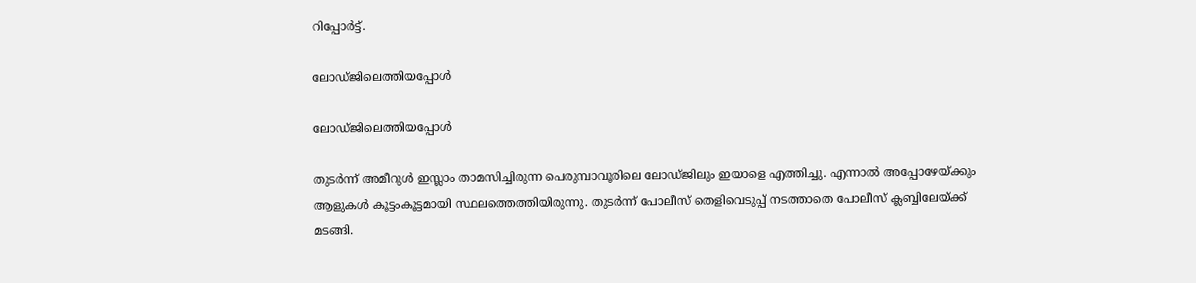റിപ്പോര്‍ട്ട്.

ലോഡ്ജിലെത്തിയപ്പോള്‍

ലോഡ്ജിലെത്തിയപ്പോള്‍

തുടര്‍ന്ന് അമീറുള്‍ ഇസ്ലാം താമസിച്ചിരുന്ന പെരുമ്പാവൂരിലെ ലോഡ്ജിലും ഇയാളെ എത്തിച്ചു. എന്നാല്‍ അപ്പോഴേയ്ക്കും ആളുകള്‍ കൂട്ടംകൂട്ടമായി സ്ഥലത്തെത്തിയിരുന്നു. തുടര്‍ന്ന് പോലീസ് തെളിവെടുപ്പ് നടത്താതെ പോലീസ് ക്ലബ്ബിലേയ്ക്ക് മടങ്ങി.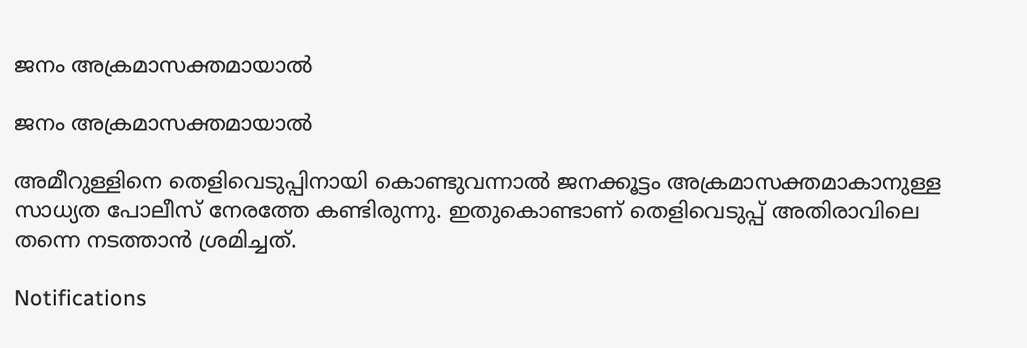ജനം അക്രമാസക്തമായാല്‍

ജനം അക്രമാസക്തമായാല്‍

അമീറുള്ളിനെ തെളിവെടുപ്പിനായി കൊണ്ടുവന്നാല്‍ ജനക്കൂട്ടം അക്രമാസക്തമാകാനുള്ള സാധ്യത പോലീസ് നേരത്തേ കണ്ടിരുന്നു. ഇതുകൊണ്ടാണ് തെളിവെടുപ്പ് അതിരാവിലെ തന്നെ നടത്താന്‍ ശ്രമിച്ചത്.

Notifications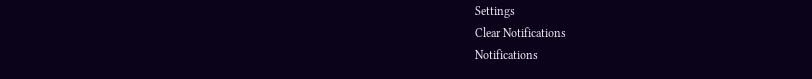Settings
Clear Notifications
Notifications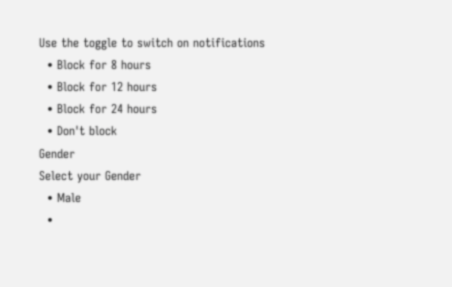Use the toggle to switch on notifications
  • Block for 8 hours
  • Block for 12 hours
  • Block for 24 hours
  • Don't block
Gender
Select your Gender
  • Male
  •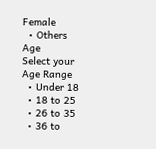Female
  • Others
Age
Select your Age Range
  • Under 18
  • 18 to 25
  • 26 to 35
  • 36 to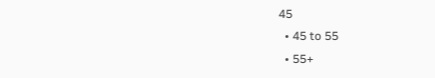45
  • 45 to 55
  • 55+